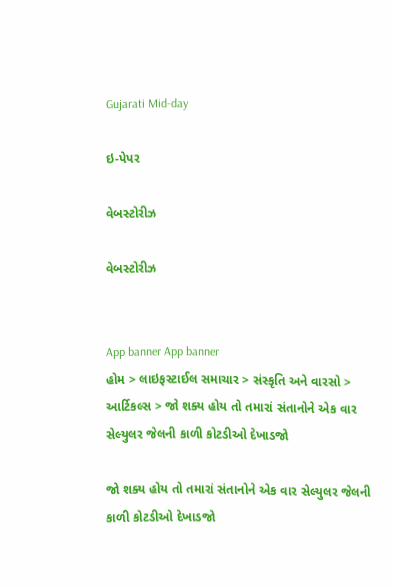Gujarati Mid-day

ઇ-પેપર

વેબસ્ટોરીઝ

વેબસ્ટોરીઝ


App banner App banner
હોમ > લાઇફસ્ટાઈલ સમાચાર > સંસ્કૃતિ અને વારસો > આર્ટિકલ્સ > જો શક્ય હોય તો તમારાં સંતાનોને એક વાર સેલ્યુલર જેલની કાળી કોટડીઓ દેખાડજો

જો શક્ય હોય તો તમારાં સંતાનોને એક વાર સેલ્યુલર જેલની કાળી કોટડીઓ દેખાડજો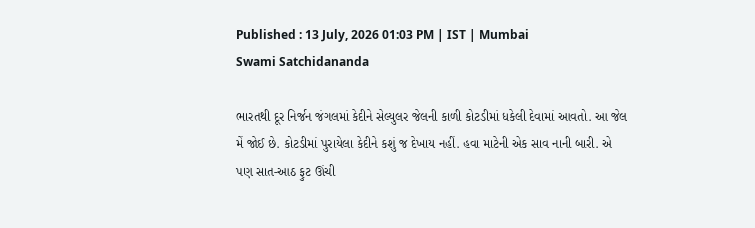Published : 13 July, 2026 01:03 PM | IST | Mumbai
Swami Satchidananda

ભારતથી દૂર નિર્જન જંગલમાં કેદીને સેલ્યુલર જેલની કાળી કોટડીમાં ધકેલી દેવામાં આવતો. આ જેલ મેં જોઈ છે. કોટડીમાં પુરાયેલા કેદીને કશું જ દેખાય નહીં. હવા માટેની એક સાવ નાની બારી. એ પણ સાત-આઠ ફુટ ઊંચી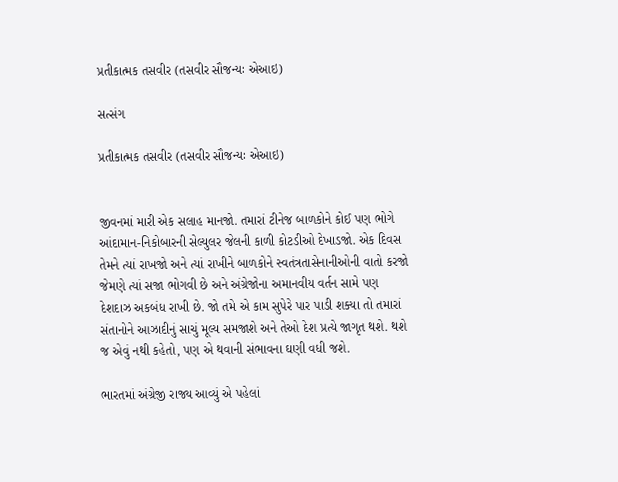પ્રતીકાત્મક તસવીર (તસવીર સૌજન્યઃ એઆઇ)

સત્સંગ

પ્રતીકાત્મક તસવીર (તસવીર સૌજન્યઃ એઆઇ)


જીવનમાં મારી એક સલાહ માનજો. તમારાં ટીનેજ બાળકોને કોઈ પણ ભોગે આંદામાન-નિકોબારની સેલ્યુલર જેલની કાળી કોટડીઓ દેખાડજો. એક દિવસ તેમને ત્યાં રાખજો અને ત્યાં રાખીને બાળકોને સ્વતંત્રતાસેનાનીઓની વાતો કરજો જેમણે ત્યાં સજા ભોગવી છે અને અંગ્રેજોના અમાનવીય વર્તન સામે પણ દેશદાઝ અકબંધ રાખી છે. જો તમે એ કામ સુપેરે પાર પાડી શક્યા તો તમારાં સંતાનોને આઝાદીનું સાચું મૂલ્ય સમજાશે અને તેઓ દેશ પ્રત્યે જાગૃત થશે. થશે જ એવું નથી કહેતો, પણ એ થવાની સંભાવના ઘણી વધી જશે.

ભારતમાં અંગ્રેજી રાજ્ય આવ્યું એ પહેલાં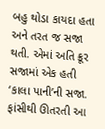બહુ થોડા કાયદા હતા અને તરત જ સજા થતી. એમાં અતિ ક્રૂર સજામાં એક હતી ‘કાલા પાની’ની સજા. ફાંસીથી ઊતરતી આ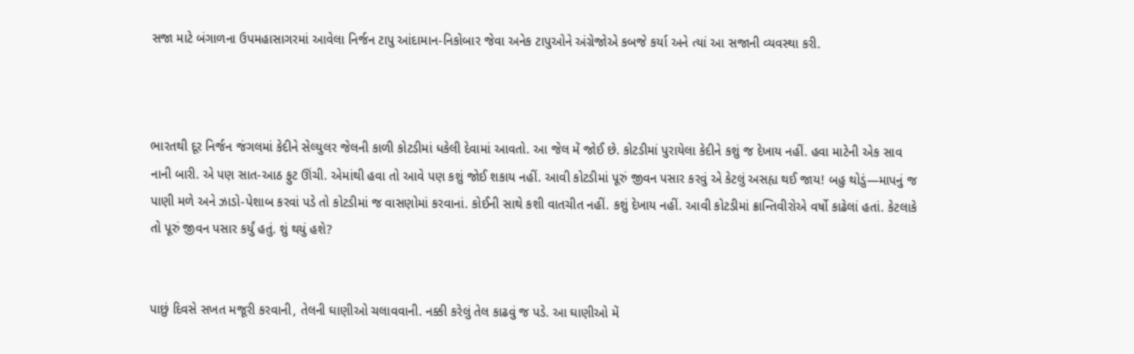સજા માટે બંગાળના ઉપમહાસાગરમાં આવેલા નિર્જન ટાપુ આંદામાન-નિકોબાર જેવા અનેક ટાપુઓને અંગ્રેજોએ કબજે કર્યા અને ત્યાં આ સજાની વ્યવસ્થા કરી.



ભારતથી દૂર નિર્જન જંગલમાં કેદીને સેલ્યુલર જેલની કાળી કોટડીમાં ધકેલી દેવામાં આવતો. આ જેલ મેં જોઈ છે. કોટડીમાં પુરાયેલા કેદીને કશું જ દેખાય નહીં. હવા માટેની એક સાવ નાની બારી. એ પણ સાત-આઠ ફુટ ઊંચી. એમાંથી હવા તો આવે પણ કશું જોઈ શકાય નહીં. આવી કોટડીમાં પૂરું જીવન પસાર કરવું એ કેટલું અસહ્ય થઈ જાય! બહુ થોડું—માપનું જ પાણી મળે અને ઝાડો-પેશાબ કરવાં પડે તો કોટડીમાં જ વાસણોમાં કરવાનાં. કોઈની સાથે કશી વાતચીત નહીં. કશું દેખાય નહીં. આવી કોટડીમાં ક્રાન્તિવીરોએ વર્ષો કાઢેલાં હતાં. કેટલાકે તો પૂરું જીવન પસાર કર્યું હતું. શું થયું હશે?


પાછું દિવસે સખત મજૂરી કરવાની, તેલની ઘાણીઓ ચલાવવાની. નક્કી કરેલું તેલ કાઢવું જ પડે. આ ઘાણીઓ મેં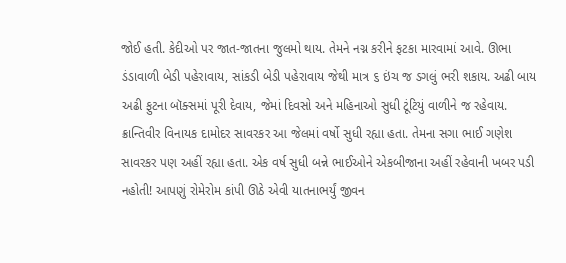જોઈ હતી. કેદીઓ પર જાત-જાતના જુલમો થાય. તેમને નગ્ન કરીને ફટકા મારવામાં આવે. ઊભા ડંડાવાળી બેડી પહેરાવાય, સાંકડી બેડી પહેરાવાય જેથી માત્ર ૬ ઇંચ જ ડગલું ભરી શકાય. અઢી બાય અઢી ફુટના બૉક્સમાં પૂરી દેવાય, જેમાં દિવસો અને મહિનાઓ સુધી ટૂંટિયું વાળીને જ રહેવાય. ક્રાન્તિવીર વિનાયક દામોદર સાવરકર આ જેલમાં વર્ષો સુધી રહ્યા હતા. તેમના સગા ભાઈ ગણેશ સાવરકર પણ અહીં રહ્યા હતા. એક વર્ષ સુધી બન્ને ભાઈઓને એકબીજાના અહીં રહેવાની ખબર પડી નહોતી! આપણું રોમેરોમ કાંપી ઊઠે એવી યાતનાભર્યું જીવન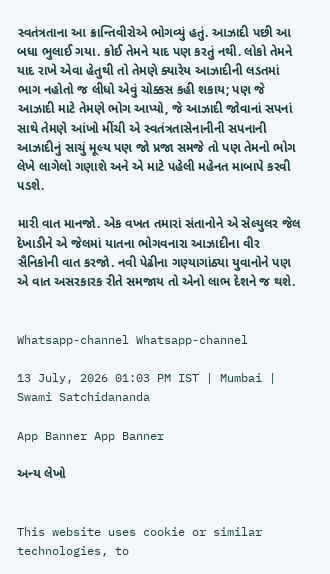સ્વતંત્રતાના આ ક્રાન્તિવીરોએ ભોગવ્યું હતું. આઝાદી પછી આ બધા ભુલાઈ ગયા. કોઈ તેમને યાદ પણ કરતું નથી. લોકો તેમને યાદ રાખે એવા હેતુથી તો તેમણે ક્યારેય આઝાદીની લડતમાં ભાગ નહોતો જ લીધો એવું ચોક્કસ કહી શકાય; પણ જે આઝાદી માટે તેમણે ભોગ આપ્યો, જે આઝાદી જોવાનાં સપનાં સાથે તેમણે આંખો મીંચી એ સ્વતંત્રતાસેનાનીની સપનાની આઝાદીનું સાચું મૂલ્ય પણ જો પ્રજા સમજે તો પણ તેમનો ભોગ લેખે લાગેલો ગણાશે અને એ માટે પહેલી મહેનત માબાપે કરવી પડશે.

મારી વાત માનજો. એક વખત તમારાં સંતાનોને એ સેલ્યુલર જેલ દેખાડીને એ જેલમાં યાતના ભોગવનારા આઝાદીના વીર સૈનિકોની વાત કરજો. નવી પેઢીના ગણ્યાગાંઠ્યા યુવાનોને પણ એ વાત અસરકારક રીતે સમજાય તો એનો લાભ દેશને જ થશે.


Whatsapp-channel Whatsapp-channel

13 July, 2026 01:03 PM IST | Mumbai | Swami Satchidananda

App Banner App Banner

અન્ય લેખો


This website uses cookie or similar technologies, to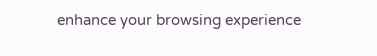enhance your browsing experience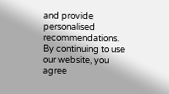and provide personalised recommendations. By continuing to use our website, you agree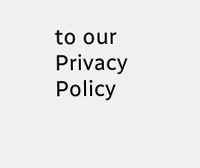to our Privacy Policy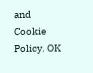and Cookie Policy. OK